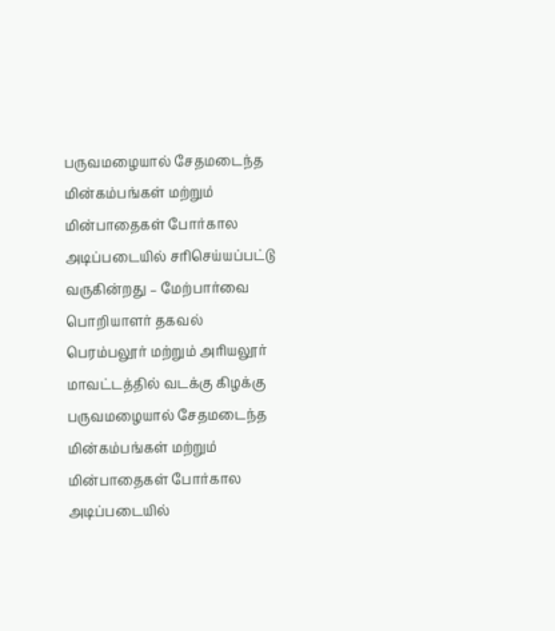பருவமழையால் சேதமடைந்த மின்கம்பங்கள் மற்றும் மின்பாதைகள் போர்கால அடிப்படையில் சரிசெய்யப்பட்டு வருகின்றது – மேற்பார்வை பொறியாளர் தகவல்
பெரம்பலூர் மற்றும் அரியலூர் மாவட்டத்தில் வடக்கு கிழக்கு பருவமழையால் சேதமடைந்த மின்கம்பங்கள் மற்றும் மின்பாதைகள் போர்கால அடிப்படையில்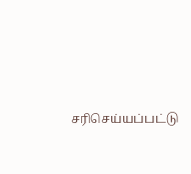சரிசெய்யப்பட்டு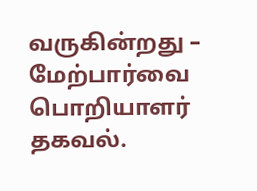வருகின்றது – மேற்பார்வை பொறியாளர் தகவல்.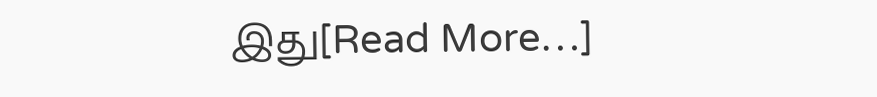இது[Read More…]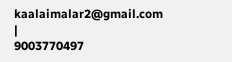kaalaimalar2@gmail.com |
9003770497